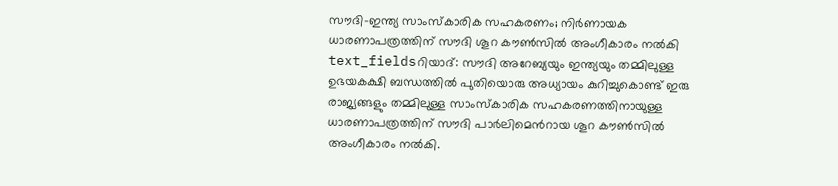സൗദി-ഇന്ത്യ സാംസ്കാരിക സഹകരണം; നിർണായക ധാരണാപത്രത്തിന് സൗദി ശൂറ കൗൺസിൽ അംഗീകാരം നൽകി
text_fieldsറിയാദ്: സൗദി അറേബ്യയും ഇന്ത്യയും തമ്മിലുള്ള ഉഭയകക്ഷി ബന്ധത്തിൽ പുതിയൊരു അധ്യായം കുറിച്ചുകൊണ്ട് ഇരു രാജ്യങ്ങളും തമ്മിലുള്ള സാംസ്കാരിക സഹകരണത്തിനായുള്ള ധാരണാപത്രത്തിന് സൗദി പാർലിമെൻറായ ശൂറ കൗൺസിൽ അംഗീകാരം നൽകി.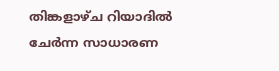തിങ്കളാഴ്ച റിയാദിൽ ചേർന്ന സാധാരണ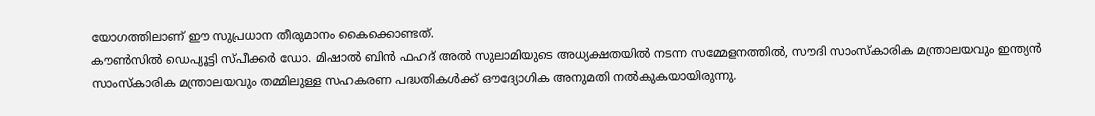യോഗത്തിലാണ് ഈ സുപ്രധാന തീരുമാനം കൈക്കൊണ്ടത്.
കൗൺസിൽ ഡെപ്യൂട്ടി സ്പീക്കർ ഡോ. മിഷാൽ ബിൻ ഫഹദ് അൽ സുലാമിയുടെ അധ്യക്ഷതയിൽ നടന്ന സമ്മേളനത്തിൽ, സൗദി സാംസ്കാരിക മന്ത്രാലയവും ഇന്ത്യൻ സാംസ്കാരിക മന്ത്രാലയവും തമ്മിലുള്ള സഹകരണ പദ്ധതികൾക്ക് ഔദ്യോഗിക അനുമതി നൽകുകയായിരുന്നു.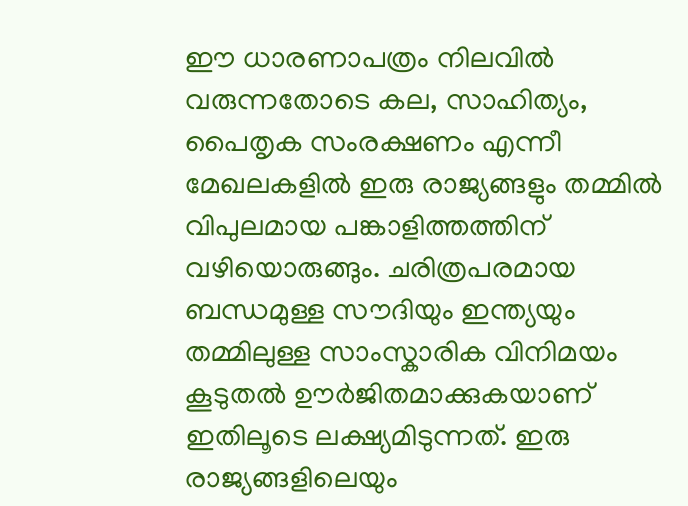ഈ ധാരണാപത്രം നിലവിൽ വരുന്നതോടെ കല, സാഹിത്യം, പൈതൃക സംരക്ഷണം എന്നീ മേഖലകളിൽ ഇരു രാജ്യങ്ങളും തമ്മിൽ വിപുലമായ പങ്കാളിത്തത്തിന് വഴിയൊരുങ്ങും. ചരിത്രപരമായ ബന്ധമുള്ള സൗദിയും ഇന്ത്യയും തമ്മിലുള്ള സാംസ്കാരിക വിനിമയം കൂടുതൽ ഊർജിതമാക്കുകയാണ് ഇതിലൂടെ ലക്ഷ്യമിടുന്നത്. ഇരു രാജ്യങ്ങളിലെയും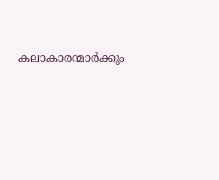കലാകാരന്മാർക്കും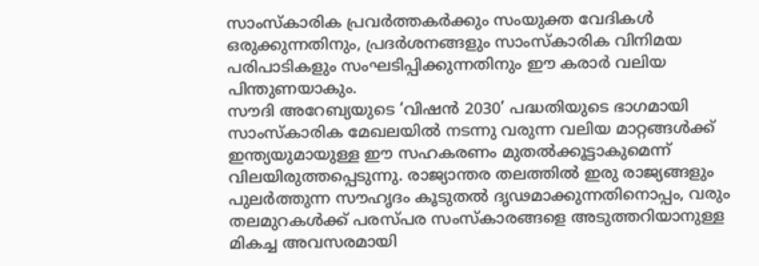സാംസ്കാരിക പ്രവർത്തകർക്കും സംയുക്ത വേദികൾ ഒരുക്കുന്നതിനും, പ്രദർശനങ്ങളും സാംസ്കാരിക വിനിമയ പരിപാടികളും സംഘടിപ്പിക്കുന്നതിനും ഈ കരാർ വലിയ പിന്തുണയാകും.
സൗദി അറേബ്യയുടെ ‘വിഷൻ 2030’ പദ്ധതിയുടെ ഭാഗമായി സാംസ്കാരിക മേഖലയിൽ നടന്നു വരുന്ന വലിയ മാറ്റങ്ങൾക്ക് ഇന്ത്യയുമായുള്ള ഈ സഹകരണം മുതൽക്കൂട്ടാകുമെന്ന് വിലയിരുത്തപ്പെടുന്നു. രാജ്യാന്തര തലത്തിൽ ഇരു രാജ്യങ്ങളും പുലർത്തുന്ന സൗഹൃദം കൂടുതൽ ദൃഢമാക്കുന്നതിനൊപ്പം, വരും തലമുറകൾക്ക് പരസ്പര സംസ്കാരങ്ങളെ അടുത്തറിയാനുള്ള മികച്ച അവസരമായി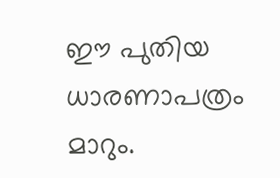ഈ പുതിയ ധാരണാപത്രം മാറും.